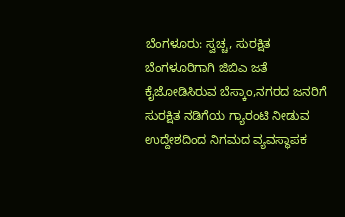ಬೆಂಗಳೂರು: ಸ್ವಚ್ಚ, ಸುರಕ್ಷಿತ ಬೆಂಗಳೂರಿಗಾಗಿ ಜಿಬಿಎ ಜತೆ ಕೈಜೋಡಿಸಿರುವ ಬೆಸ್ಕಾಂ,ನಗರದ ಜನರಿಗೆ ಸುರಕ್ಷಿತ ನಡಿಗೆಯ ಗ್ಯಾರಂಟಿ ನೀಡುವ ಉದ್ದೇಶದಿಂದ ನಿಗಮದ ವ್ಯವಸ್ಥಾಪಕ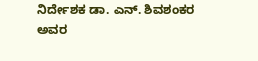ನಿರ್ದೇಶಕ ಡಾ. ಎನ್. ಶಿವಶಂಕರ ಅವರ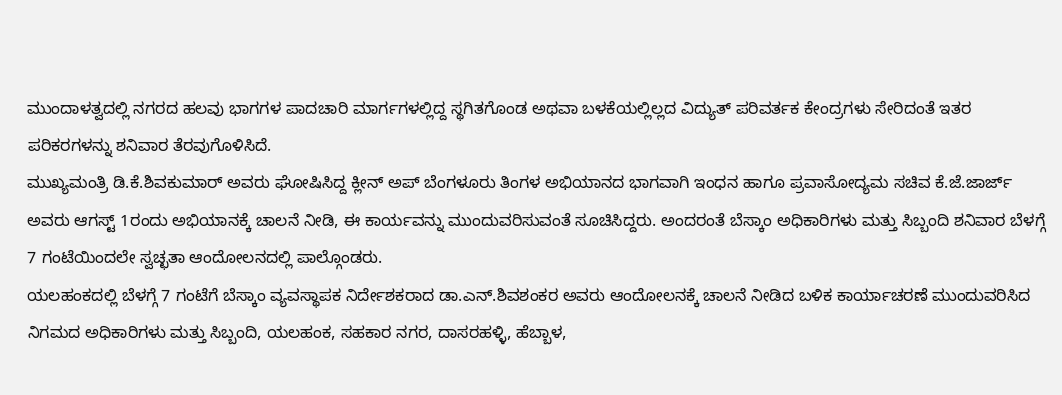ಮುಂದಾಳತ್ವದಲ್ಲಿ ನಗರದ ಹಲವು ಭಾಗಗಳ ಪಾದಚಾರಿ ಮಾರ್ಗಗಳಲ್ಲಿದ್ದ ಸ್ಥಗಿತಗೊಂಡ ಅಥವಾ ಬಳಕೆಯಲ್ಲಿಲ್ಲದ ವಿದ್ಯುತ್ ಪರಿವರ್ತಕ ಕೇಂದ್ರಗಳು ಸೇರಿದಂತೆ ಇತರ ಪರಿಕರಗಳನ್ನು ಶನಿವಾರ ತೆರವುಗೊಳಿಸಿದೆ.
ಮುಖ್ಯಮಂತ್ರಿ ಡಿ.ಕೆ.ಶಿವಕುಮಾರ್ ಅವರು ಘೋಷಿಸಿದ್ದ ಕ್ಲೀನ್ ಅಪ್ ಬೆಂಗಳೂರು ತಿಂಗಳ ಅಭಿಯಾನದ ಭಾಗವಾಗಿ ಇಂಧನ ಹಾಗೂ ಪ್ರವಾಸೋದ್ಯಮ ಸಚಿವ ಕೆ.ಜೆ.ಜಾರ್ಜ್ ಅವರು ಆಗಸ್ಟ್ 1ರಂದು ಅಭಿಯಾನಕ್ಕೆ ಚಾಲನೆ ನೀಡಿ, ಈ ಕಾರ್ಯವನ್ನು ಮುಂದುವರಿಸುವಂತೆ ಸೂಚಿಸಿದ್ದರು. ಅಂದರಂತೆ ಬೆಸ್ಕಾಂ ಅಧಿಕಾರಿಗಳು ಮತ್ತು ಸಿಬ್ಬಂದಿ ಶನಿವಾರ ಬೆಳಗ್ಗೆ 7 ಗಂಟೆಯಿಂದಲೇ ಸ್ವಚ್ಛತಾ ಆಂದೋಲನದಲ್ಲಿ ಪಾಲ್ಗೊಂಡರು.
ಯಲಹಂಕದಲ್ಲಿ ಬೆಳಗ್ಗೆ 7 ಗಂಟೆಗೆ ಬೆಸ್ಕಾಂ ವ್ಯವಸ್ಥಾಪಕ ನಿರ್ದೇಶಕರಾದ ಡಾ.ಎನ್.ಶಿವಶಂಕರ ಅವರು ಆಂದೋಲನಕ್ಕೆ ಚಾಲನೆ ನೀಡಿದ ಬಳಿಕ ಕಾರ್ಯಾಚರಣೆ ಮುಂದುವರಿಸಿದ ನಿಗಮದ ಅಧಿಕಾರಿಗಳು ಮತ್ತು ಸಿಬ್ಬಂದಿ, ಯಲಹಂಕ, ಸಹಕಾರ ನಗರ, ದಾಸರಹಳ್ಳಿ, ಹೆಬ್ಬಾಳ,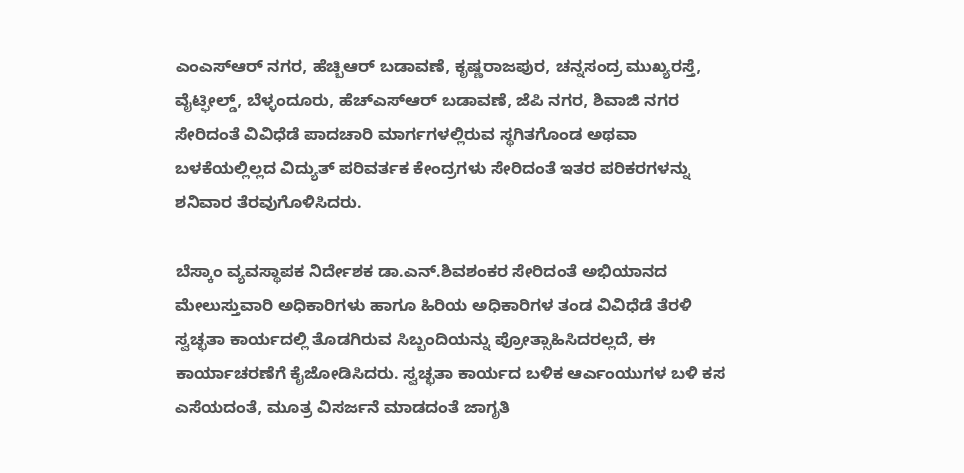ಎಂಎಸ್ಆರ್ ನಗರ, ಹೆಚ್ಬಿಆರ್ ಬಡಾವಣೆ, ಕೃಷ್ಣರಾಜಪುರ, ಚನ್ನಸಂದ್ರ ಮುಖ್ಯರಸ್ತೆ, ವೈಟ್ಫೀಲ್ಡ್, ಬೆಳ್ಳಂದೂರು, ಹೆಚ್ಎಸ್ಆರ್ ಬಡಾವಣೆ, ಜೆಪಿ ನಗರ, ಶಿವಾಜಿ ನಗರ ಸೇರಿದಂತೆ ವಿವಿಧೆಡೆ ಪಾದಚಾರಿ ಮಾರ್ಗಗಳಲ್ಲಿರುವ ಸ್ಥಗಿತಗೊಂಡ ಅಥವಾ ಬಳಕೆಯಲ್ಲಿಲ್ಲದ ವಿದ್ಯುತ್ ಪರಿವರ್ತಕ ಕೇಂದ್ರಗಳು ಸೇರಿದಂತೆ ಇತರ ಪರಿಕರಗಳನ್ನು ಶನಿವಾರ ತೆರವುಗೊಳಿಸಿದರು.

ಬೆಸ್ಕಾಂ ವ್ಯವಸ್ಥಾಪಕ ನಿರ್ದೇಶಕ ಡಾ.ಎನ್.ಶಿವಶಂಕರ ಸೇರಿದಂತೆ ಅಭಿಯಾನದ ಮೇಲುಸ್ತುವಾರಿ ಅಧಿಕಾರಿಗಳು ಹಾಗೂ ಹಿರಿಯ ಅಧಿಕಾರಿಗಳ ತಂಡ ವಿವಿಧೆಡೆ ತೆರಳಿ ಸ್ವಚ್ಛತಾ ಕಾರ್ಯದಲ್ಲಿ ತೊಡಗಿರುವ ಸಿಬ್ಬಂದಿಯನ್ನು ಪ್ರೋತ್ಸಾಹಿಸಿದರಲ್ಲದೆ, ಈ ಕಾರ್ಯಾಚರಣೆಗೆ ಕೈಜೋಡಿಸಿದರು. ಸ್ವಚ್ಛತಾ ಕಾರ್ಯದ ಬಳಿಕ ಆರ್ಎಂಯುಗಳ ಬಳಿ ಕಸ ಎಸೆಯದಂತೆ, ಮೂತ್ರ ವಿಸರ್ಜನೆ ಮಾಡದಂತೆ ಜಾಗೃತಿ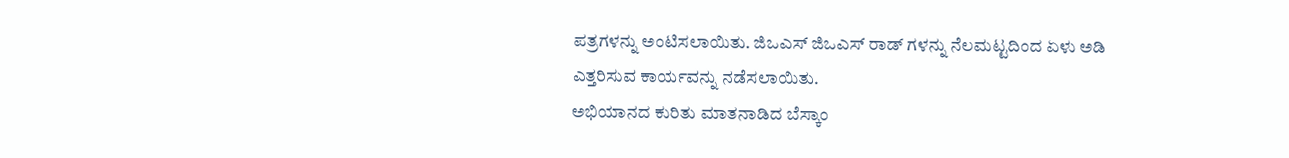ಪತ್ರಗಳನ್ನು ಅಂಟಿಸಲಾಯಿತು. ಜಿಒಎಸ್ ಜಿಒಎಸ್ ರಾಡ್ ಗಳನ್ನು ನೆಲಮಟ್ಟದಿಂದ ಏಳು ಅಡಿ ಎತ್ತರಿಸುವ ಕಾರ್ಯವನ್ನು ನಡೆಸಲಾಯಿತು.
ಅಭಿಯಾನದ ಕುರಿತು ಮಾತನಾಡಿದ ಬೆಸ್ಕಾಂ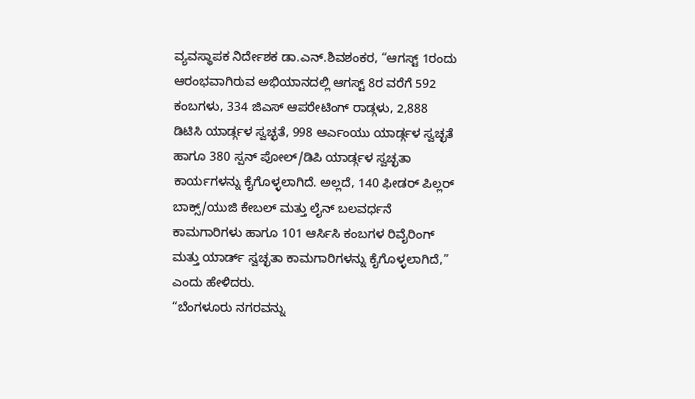ವ್ಯವಸ್ಥಾಪಕ ನಿರ್ದೇಶಕ ಡಾ.ಎನ್.ಶಿವಶಂಕರ, “ಆಗಸ್ಟ್ 1ರಂದು ಆರಂಭವಾಗಿರುವ ಅಭಿಯಾನದಲ್ಲಿ ಆಗಸ್ಟ್ 8ರ ವರೆಗೆ 592 ಕಂಬಗಳು, 334 ಜಿಎಸ್ ಆಪರೇಟಿಂಗ್ ರಾಡ್ಗಳು, 2,888 ಡಿಟಿಸಿ ಯಾರ್ಡ್ಗಳ ಸ್ವಚ್ಛತೆ, 998 ಆರ್ಎಂಯು ಯಾರ್ಡ್ಗಳ ಸ್ವಚ್ಛತೆ ಹಾಗೂ 380 ಸ್ಪನ್ ಪೋಲ್/ಡಿಪಿ ಯಾರ್ಡ್ಗಳ ಸ್ವಚ್ಛತಾ ಕಾರ್ಯಗಳನ್ನು ಕೈಗೊಳ್ಳಲಾಗಿದೆ. ಅಲ್ಲದೆ, 140 ಫೀಡರ್ ಪಿಲ್ಲರ್ ಬಾಕ್ಸ್/ಯುಜಿ ಕೇಬಲ್ ಮತ್ತು ಲೈನ್ ಬಲವರ್ಧನೆ ಕಾಮಗಾರಿಗಳು ಹಾಗೂ 101 ಆರ್ಸಿಸಿ ಕಂಬಗಳ ರಿವೈರಿಂಗ್ ಮತ್ತು ಯಾರ್ಡ್ ಸ್ವಚ್ಛತಾ ಕಾಮಗಾರಿಗಳನ್ನು ಕೈಗೊಳ್ಳಲಾಗಿದೆ,” ಎಂದು ಹೇಳಿದರು.
“ಬೆಂಗಳೂರು ನಗರವನ್ನು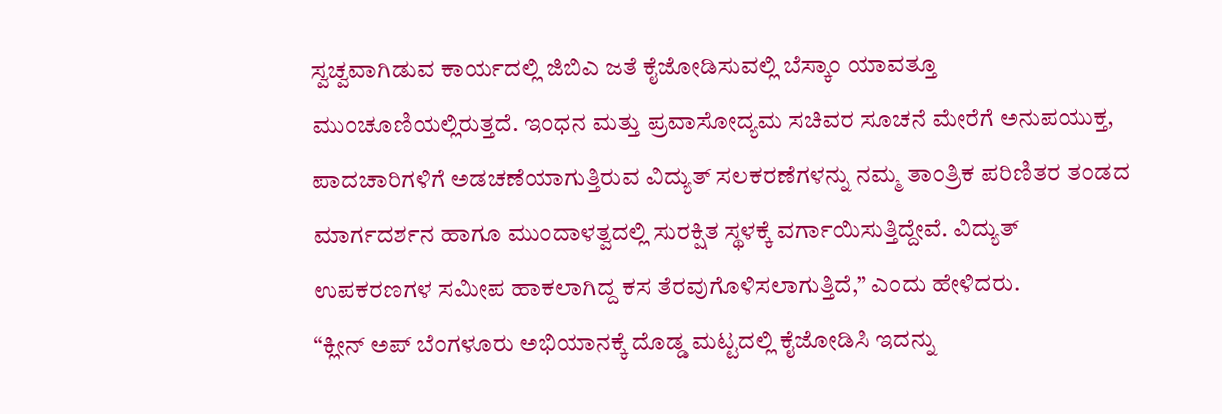ಸ್ವಚ್ವವಾಗಿಡುವ ಕಾರ್ಯದಲ್ಲಿ ಜಿಬಿಎ ಜತೆ ಕೈಜೋಡಿಸುವಲ್ಲಿ ಬೆಸ್ಕಾಂ ಯಾವತ್ತೂ ಮುಂಚೂಣಿಯಲ್ಲಿರುತ್ತದೆ. ಇಂಧನ ಮತ್ತು ಪ್ರವಾಸೋದ್ಯಮ ಸಚಿವರ ಸೂಚನೆ ಮೇರೆಗೆ ಅನುಪಯುಕ್ತ, ಪಾದಚಾರಿಗಳಿಗೆ ಅಡಚಣೆಯಾಗುತ್ತಿರುವ ವಿದ್ಯುತ್ ಸಲಕರಣೆಗಳನ್ನು ನಮ್ಮ ತಾಂತ್ರಿಕ ಪರಿಣಿತರ ತಂಡದ ಮಾರ್ಗದರ್ಶನ ಹಾಗೂ ಮುಂದಾಳತ್ವದಲ್ಲಿ ಸುರಕ್ಷಿತ ಸ್ಥಳಕ್ಕೆ ವರ್ಗಾಯಿಸುತ್ತಿದ್ದೇವೆ. ವಿದ್ಯುತ್ ಉಪಕರಣಗಳ ಸಮೀಪ ಹಾಕಲಾಗಿದ್ದ ಕಸ ತೆರವುಗೊಳಿಸಲಾಗುತ್ತಿದೆ,” ಎಂದು ಹೇಳಿದರು.
“ಕ್ಲೀನ್ ಅಪ್ ಬೆಂಗಳೂರು ಅಭಿಯಾನಕ್ಕೆ ದೊಡ್ಡ ಮಟ್ಟದಲ್ಲಿ ಕೈಜೋಡಿಸಿ ಇದನ್ನು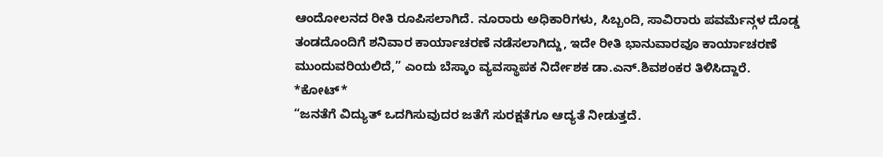ಆಂದೋಲನದ ರೀತಿ ರೂಪಿಸಲಾಗಿದೆ. ನೂರಾರು ಅಧಿಕಾರಿಗಳು, ಸಿಬ್ಬಂದಿ, ಸಾವಿರಾರು ಪವರ್ಮೆನ್ಗಳ ದೊಡ್ಡ ತಂಡದೊಂದಿಗೆ ಶನಿವಾರ ಕಾರ್ಯಾಚರಣೆ ನಡೆಸಲಾಗಿದ್ದು, ಇದೇ ರೀತಿ ಭಾನುವಾರವೂ ಕಾರ್ಯಾಚರಣೆ ಮುಂದುವರಿಯಲಿದೆ,” ಎಂದು ಬೆಸ್ಕಾಂ ವ್ಯವಸ್ಥಾಪಕ ನಿರ್ದೇಶಕ ಡಾ.ಎನ್.ಶಿವಶಂಕರ ತಿಳಿಸಿದ್ದಾರೆ.
*ಕೋಟ್*
“ಜನತೆಗೆ ವಿದ್ಯುತ್ ಒದಗಿಸುವುದರ ಜತೆಗೆ ಸುರಕ್ಷತೆಗೂ ಆದ್ಯತೆ ನೀಡುತ್ತದೆ.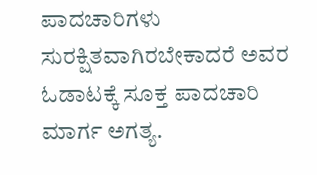ಪಾದಚಾರಿಗಳು ಸುರಕ್ಷಿತವಾಗಿರಬೇಕಾದರೆ ಅವರ ಓಡಾಟಕ್ಕೆ ಸೂಕ್ತ ಪಾದಚಾರಿ ಮಾರ್ಗ ಅಗತ್ಯ.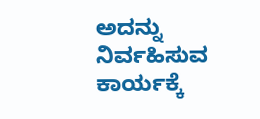ಅದನ್ನು ನಿರ್ವಹಿಸುವ ಕಾರ್ಯಕ್ಕೆ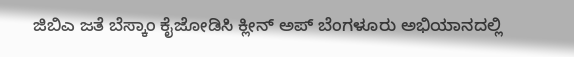ಜಿಬಿಎ ಜತೆ ಬೆಸ್ಕಾಂ ಕೈಜೋಡಿಸಿ ಕ್ಲೀನ್ ಅಪ್ ಬೆಂಗಳೂರು ಅಭಿಯಾನದಲ್ಲಿ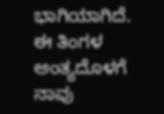ಭಾಗಿಯಾಗಿದೆ. ಈ ತಿಂಗಳ ಅಂತ್ಯದೊಳಗೆ ನಾವು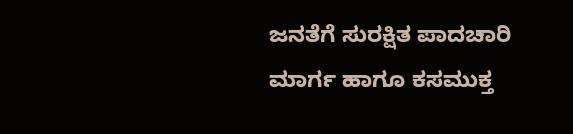ಜನತೆಗೆ ಸುರಕ್ಷಿತ ಪಾದಚಾರಿ ಮಾರ್ಗ ಹಾಗೂ ಕಸಮುಕ್ತ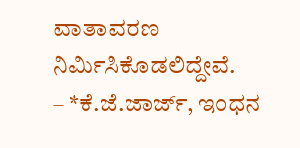ವಾತಾವರಣ ನಿರ್ಮಿಸಿಕೊಡಲಿದ್ದೇವೆ.
– *ಕೆ.ಜೆ.ಜಾರ್ಜ್, ಇಂಧನ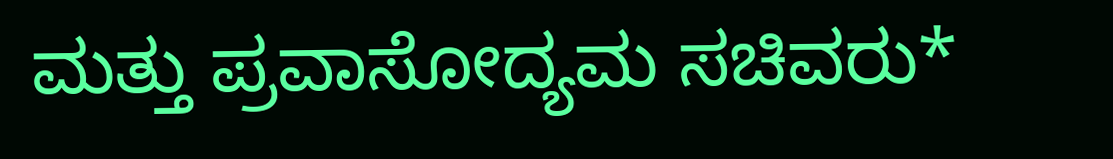ಮತ್ತು ಪ್ರವಾಸೋದ್ಯಮ ಸಚಿವರು*